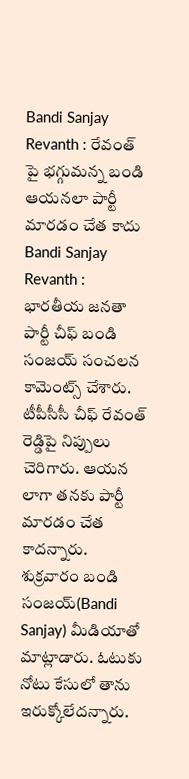Bandi Sanjay Revanth : రేవంత్ పై భగ్గుమన్న బండి
ఆయనలా పార్టీ మారడం చేత కాదు
Bandi Sanjay Revanth : భారతీయ జనతా పార్టీ చీఫ్ బండి సంజయ్ సంచలన కామెంట్స్ చేశారు. టీపీసీసీ చీఫ్ రేవంత్ రెడ్డిపై నిప్పులు చెరిగారు. ఆయన లాగా తనకు పార్టీ మారడం చేత కాదన్నారు. శుక్రవారం బండి సంజయ్(Bandi Sanjay) మీడియాతో మాట్లాడారు. ఓటుకు నోటు కేసులో తాను ఇరుక్కోలేదన్నారు.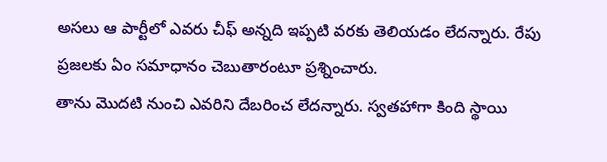అసలు ఆ పార్టీలో ఎవరు చీఫ్ అన్నది ఇప్పటి వరకు తెలియడం లేదన్నారు. రేపు ప్రజలకు ఏం సమాధానం చెబుతారంటూ ప్రశ్నించారు.
తాను మొదటి నుంచి ఎవరిని దేబరించ లేదన్నారు. స్వతహాగా కింది స్థాయి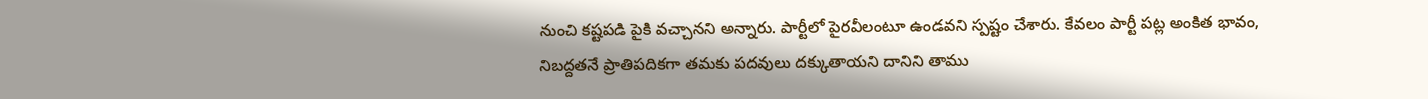నుంచి కష్టపడి పైకి వచ్చానని అన్నారు. పార్టీలో పైరవీలంటూ ఉండవని స్పష్టం చేశారు. కేవలం పార్టీ పట్ల అంకిత భావం, నిబద్దతనే ప్రాతిపదికగా తమకు పదవులు దక్కుతాయని దానిని తాము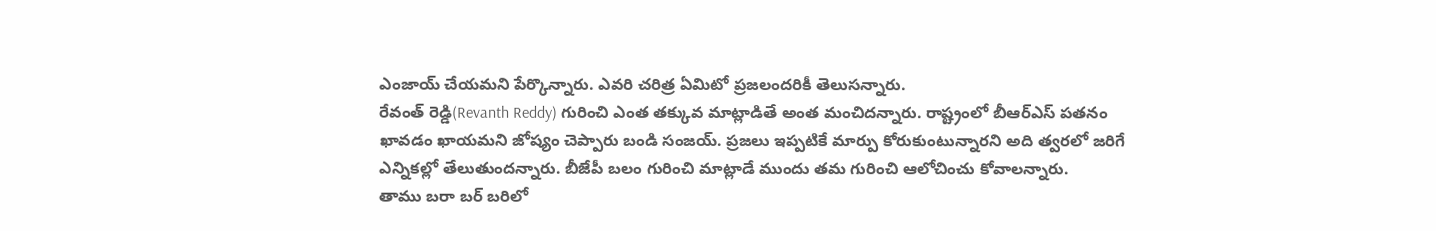ఎంజాయ్ చేయమని పేర్కొన్నారు. ఎవరి చరిత్ర ఏమిటో ప్రజలందరికీ తెలుసన్నారు.
రేవంత్ రెడ్డి(Revanth Reddy) గురించి ఎంత తక్కువ మాట్లాడితే అంత మంచిదన్నారు. రాష్ట్రంలో బీఆర్ఎస్ పతనం ఖావడం ఖాయమని జోష్యం చెప్పారు బండి సంజయ్. ప్రజలు ఇప్పటికే మార్పు కోరుకుంటున్నారని అది త్వరలో జరిగే ఎన్నికల్లో తేలుతుందన్నారు. బీజేపీ బలం గురించి మాట్లాడే ముందు తమ గురించి ఆలోచించు కోవాలన్నారు.
తాము బరా బర్ బరిలో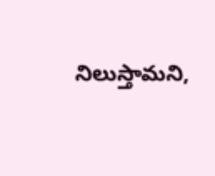నిలుస్తామని,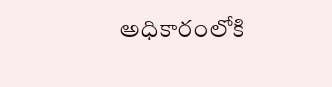అధికారంలోకి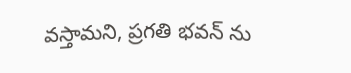వస్తామని, ప్రగతి భవన్ ను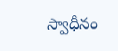స్వాధీనం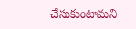చేసుకుంటామని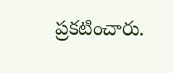ప్రకటించారు.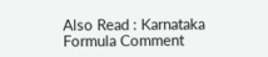Also Read : Karnataka Formula Comment